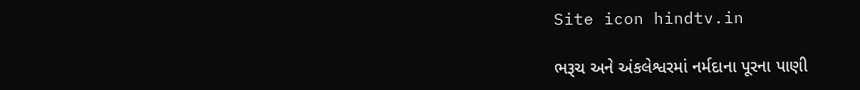Site icon hindtv.in

ભરૂચ અને અંકલેશ્વરમાં નર્મદાના પૂરના પાણી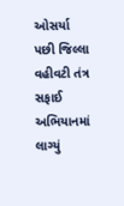ઓસર્યા પછી જિલ્લા વહીવટી તંત્ર સફાઈ અભિયાનમાં લાગ્યું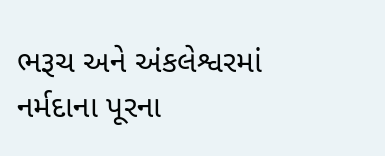ભરૂચ અને અંકલેશ્વરમાં નર્મદાના પૂરના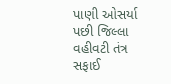પાણી ઓસર્યા પછી જિલ્લા વહીવટી તંત્ર સફાઈ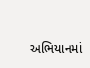અભિયાનમાં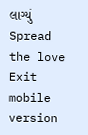લાગ્યું
Spread the love
Exit mobile version